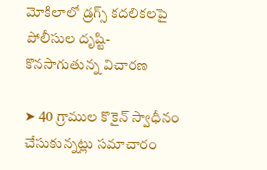మోకిలాలో డ్రగ్స్ కదలికలపై పోలీసుల దృష్టి-కొనసాగుతున్న విచారణ

➤ 40 గ్రాముల కొకైన్ స్వాధీనం చేసుకున్నట్లు సమాచారం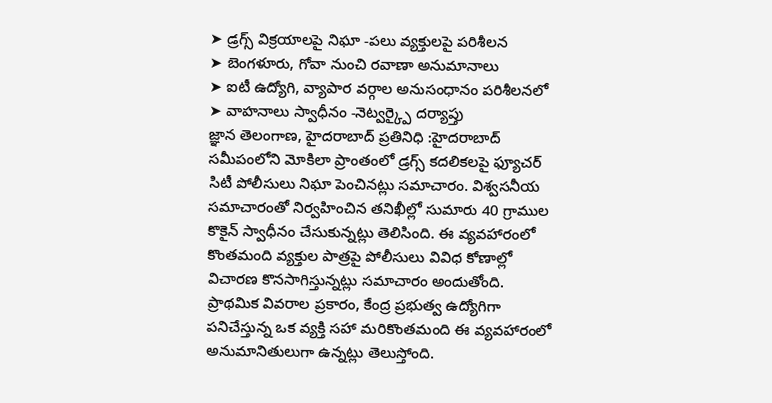➤ డ్రగ్స్ విక్రయాలపై నిఘా -పలు వ్యక్తులపై పరిశీలన
➤ బెంగళూరు, గోవా నుంచి రవాణా అనుమానాలు
➤ ఐటీ ఉద్యోగి, వ్యాపార వర్గాల అనుసంధానం పరిశీలనలో
➤ వాహనాలు స్వాధీనం -నెట్వర్క్పై దర్యాప్తు
జ్ఞాన తెలంగాణ, హైదరాబాద్ ప్రతినిధి :హైదరాబాద్ సమీపంలోని మోకిలా ప్రాంతంలో డ్రగ్స్ కదలికలపై ఫ్యూచర్ సిటీ పోలీసులు నిఘా పెంచినట్లు సమాచారం. విశ్వసనీయ సమాచారంతో నిర్వహించిన తనిఖీల్లో సుమారు 40 గ్రాముల కొకైన్ స్వాధీనం చేసుకున్నట్లు తెలిసింది. ఈ వ్యవహారంలో కొంతమంది వ్యక్తుల పాత్రపై పోలీసులు వివిధ కోణాల్లో విచారణ కొనసాగిస్తున్నట్లు సమాచారం అందుతోంది.
ప్రాథమిక వివరాల ప్రకారం, కేంద్ర ప్రభుత్వ ఉద్యోగిగా పనిచేస్తున్న ఒక వ్యక్తి సహా మరికొంతమంది ఈ వ్యవహారంలో అనుమానితులుగా ఉన్నట్లు తెలుస్తోంది.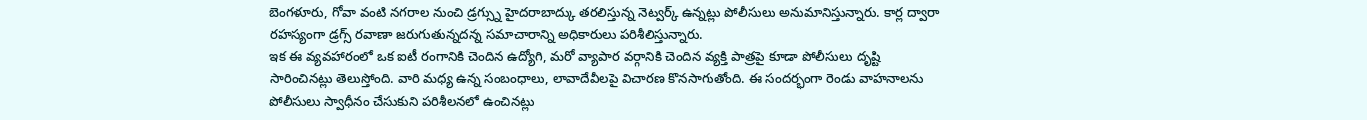బెంగళూరు, గోవా వంటి నగరాల నుంచి డ్రగ్స్ను హైదరాబాద్కు తరలిస్తున్న నెట్వర్క్ ఉన్నట్లు పోలీసులు అనుమానిస్తున్నారు. కార్ల ద్వారా రహస్యంగా డ్రగ్స్ రవాణా జరుగుతున్నదన్న సమాచారాన్ని అధికారులు పరిశీలిస్తున్నారు.
ఇక ఈ వ్యవహారంలో ఒక ఐటీ రంగానికి చెందిన ఉద్యోగి, మరో వ్యాపార వర్గానికి చెందిన వ్యక్తి పాత్రపై కూడా పోలీసులు దృష్టి సారించినట్లు తెలుస్తోంది. వారి మధ్య ఉన్న సంబంధాలు, లావాదేవీలపై విచారణ కొనసాగుతోంది. ఈ సందర్భంగా రెండు వాహనాలను పోలీసులు స్వాధీనం చేసుకుని పరిశీలనలో ఉంచినట్లు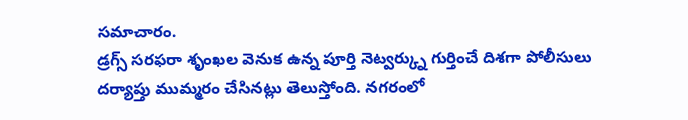సమాచారం.
డ్రగ్స్ సరఫరా శృంఖల వెనుక ఉన్న పూర్తి నెట్వర్క్ను గుర్తించే దిశగా పోలీసులు దర్యాప్తు ముమ్మరం చేసినట్లు తెలుస్తోంది. నగరంలో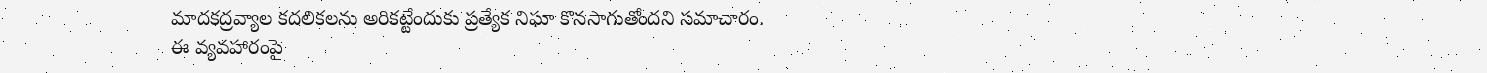మాదకద్రవ్యాల కదలికలను అరికట్టేందుకు ప్రత్యేక నిఘా కొనసాగుతోందని సమాచారం.
ఈ వ్యవహారంపై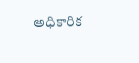అధికారిక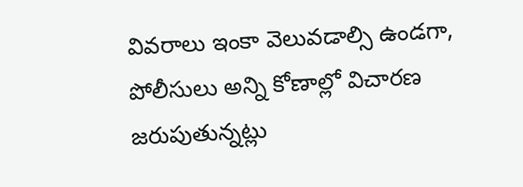వివరాలు ఇంకా వెలువడాల్సి ఉండగా, పోలీసులు అన్ని కోణాల్లో విచారణ జరుపుతున్నట్లు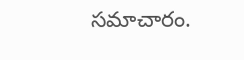సమాచారం.